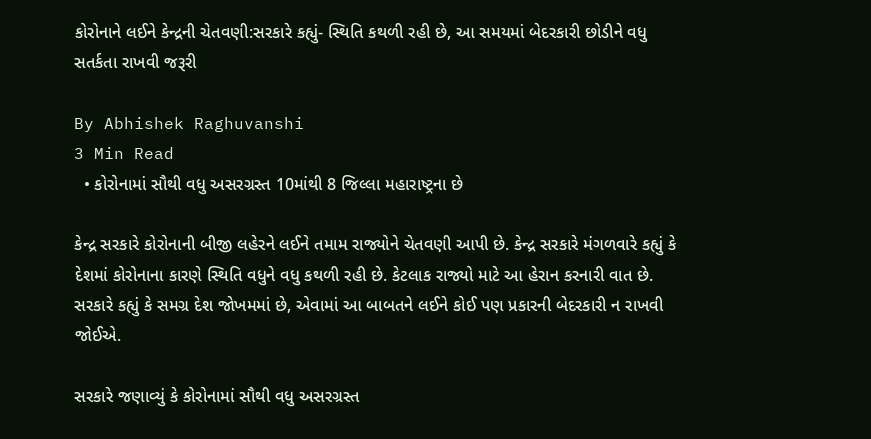કોરોનાને લઈને કેન્દ્રની ચેતવણી:સરકારે કહ્યું- સ્થિતિ કથળી રહી છે, આ સમયમાં બેદરકારી છોડીને વધુ સતર્કતા રાખવી જરૂરી

By Abhishek Raghuvanshi
3 Min Read
  • કોરોનામાં સૌથી વધુ અસરગ્રસ્ત 10માંથી 8 જિલ્લા મહારાષ્ટ્રના છે

કેન્દ્ર સરકારે કોરોનાની બીજી લહેરને લઈને તમામ રાજ્યોને ચેતવણી આપી છે. કેન્દ્ર સરકારે મંગળવારે કહ્યું કે દેશમાં કોરોનાના કારણે સ્થિતિ વધુને વધુ કથળી રહી છે. કેટલાક રાજ્યો માટે આ હેરાન કરનારી વાત છે. સરકારે કહ્યું કે સમગ્ર દેશ જોખમમાં છે, એવામાં આ બાબતને લઈને કોઈ પણ પ્રકારની બેદરકારી ન રાખવી જોઈએ.

સરકારે જણાવ્યું કે કોરોનામાં સૌથી વધુ અસરગ્રસ્ત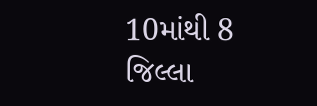10માંથી 8 જિલ્લા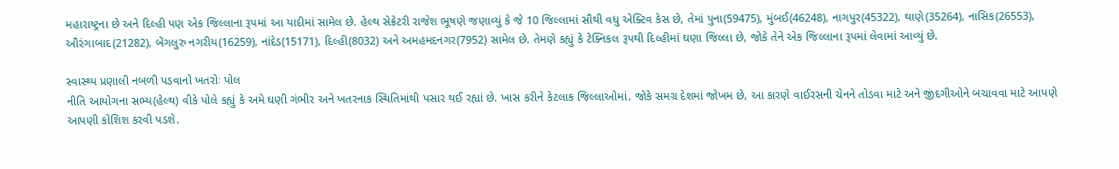મહારાષ્ટ્રના છે અને દિલ્હી પણ એક જિલ્લાના રૂપમાં આ યાદીમાં સામેલ છે. હેલ્થ સેક્રેટરી રાજેશ ભૂષણે જણાવ્યું કે જે 10 જિલ્લામાં સૌથી વધુ એક્ટિવ કેસ છે, તેમાં પુના(59475), મુંબઈ(46248), નાગપુર(45322), થાણે(35264), નાસિક(26553), ઔરંગાબાદ(21282), બેંગલુરુ નગરીય(16259), નાંદેડ(15171), દિલ્હી(8032) અને અમહમદનગર(7952) સામેલ છે. તેમણે કહ્યું કે ટેક્નિકલ રૂપથી દિલ્હીમાં ઘણા જિલ્લા છે, જોકે તેને એક જિલ્લાના રૂપમાં લેવામાં આવ્યું છે.

સ્વાસ્થ્ય પ્રણાલી નબળી પડવાનો ખતરોઃ પોલ
નીતિ આયોગના સભ્ય(હેલ્થ) વીકે પોલે કહ્યું કે અમે ઘણી ગંભીર અને ખતરનાક સ્થિતિમાંથી પસાર થઈ રહ્યાં છે. ખાસ કરીને કેટલાક જિલ્લાઓમાં. જોકે સમગ્ર દેશમાં જોખમ છે, આ કારણે વાઈરસની ચેનને તોડવા માટે અને જીંદગીઓને બચાવવા માટે આપણે આપણી કોશિશ કરવી પડશે.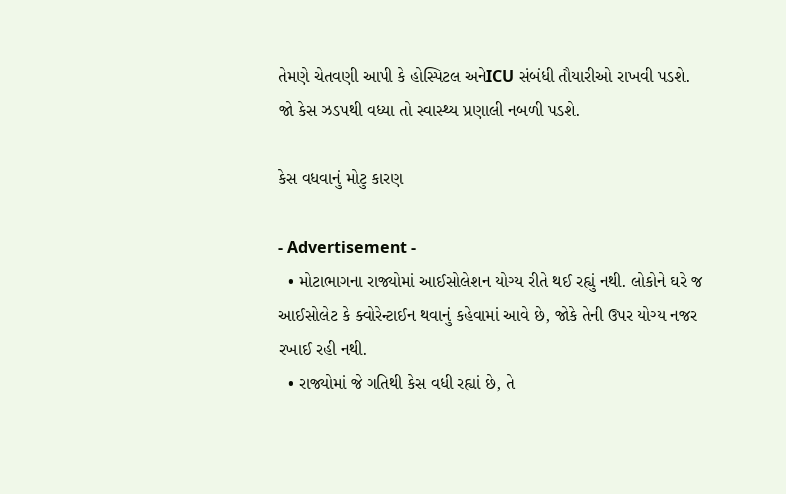તેમણે ચેતવણી આપી કે હોસ્પિટલ અનેICU સંબંધી તૌયારીઓ રાખવી પડશે. જો કેસ ઝડપથી વધ્યા તો સ્વાસ્થ્ય પ્રણાલી નબળી પડશે.

કેસ વધવાનું મોટુ કારણ

- Advertisement -
  • મોટાભાગના રાજ્યોમાં આઈસોલેશન યોગ્ય રીતે થઈ રહ્યું નથી. લોકોને ઘરે જ આઈસોલેટ કે ક્વોરેન્ટાઈન થવાનું કહેવામાં આવે છે, જોકે તેની ઉપર યોગ્ય નજર રખાઈ રહી નથી.
  • રાજ્યોમાં જે ગતિથી કેસ વધી રહ્યાં છે, તે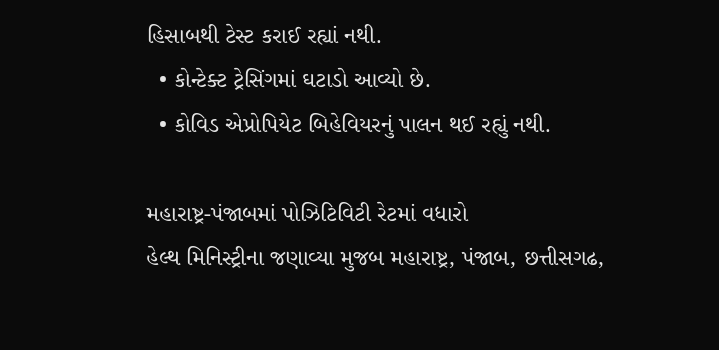હિસાબથી ટેસ્ટ કરાઈ રહ્યાં નથી.
  • કોન્ટેક્ટ ટ્રેસિંગમાં ઘટાડો આવ્યો છે.
  • કોવિડ એપ્રોપિયેટ બિહેવિયરનું પાલન થઈ રહ્યું નથી.

મહારાષ્ટ્ર-પંજાબમાં પોઝિટિવિટી રેટમાં વધારો
હેલ્થ મિનિસ્ટ્રીના જણાવ્યા મુજબ મહારાષ્ટ્ર, પંજાબ, છત્તીસગઢ,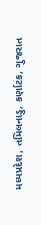મધ્યપ્રદેશ, તમિલનાડુ, કર્ણાટક, ગુજરાત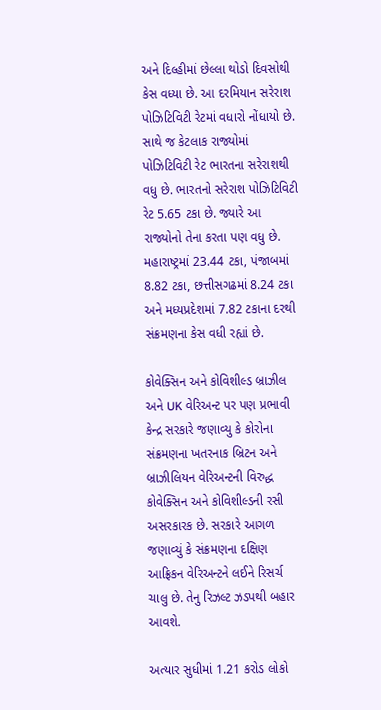અને દિલ્હીમાં છેલ્લા થોડો દિવસોથી કેસ વધ્યા છે. આ દરમિયાન સરેરાશ પોઝિટિવિટી રેટમાં વધારો નોંધાયો છે. સાથે જ કેટલાક રાજ્યોમાં પોઝિટિવિટી રેટ ભારતના સરેરાશથી વધુ છે. ભારતનો સરેરાશ પોઝિટિવિટી રેટ 5.65 ટકા છે. જ્યારે આ રાજ્યોનો તેના કરતા પણ વધુ છે. મહારાષ્ટ્રમાં 23.44 ટકા, પંજાબમાં 8.82 ટકા, છત્તીસગઢમાં 8.24 ટકા અને મધ્યપ્રદેશમાં 7.82 ટકાના દરથી સંક્રમણના કેસ વધી રહ્યાં છે.

કોવેક્સિન અને કોવિશીલ્ડ બ્રાઝીલ અને UK વેરિઅન્ટ પર પણ પ્રભાવી
કેન્દ્ર સરકારે જણાવ્યુ કે કોરોના સંક્રમણના ખતરનાક બ્રિટન અને બ્રાઝીલિયન વેરિઅન્ટની વિરુદ્ધ કોવેક્સિન અને કોવિશીલ્ડની રસી અસરકારક છે. સરકારે આગળ જણાવ્યું કે સંક્રમણના દક્ષિણ આફ્રિકન વેરિઅન્ટને લઈને રિસર્ચ ચાલુ છે. તેનુ રિઝલ્ટ ઝડપથી બહાર આવશે.

અત્યાર સુધીમાં 1.21 કરોડ લોકો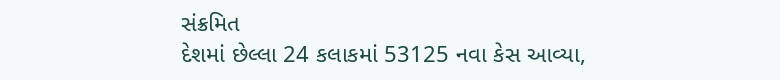સંક્રમિત
દેશમાં છેલ્લા 24 કલાકમાં 53125 નવા કેસ આવ્યા,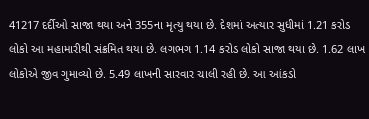41217 દર્દીઓ સાજા થયા અને 355ના મૃત્યુ થયા છે. દેશમાં અત્યાર સુધીમાં 1.21 કરોડ લોકો આ મહામારીથી સંક્રમિત થયા છે. લગભગ 1.14 કરોડ લોકો સાજા થયા છે. 1.62 લાખ લોકોએ જીવ ગુમાવ્યો છે. 5.49 લાખની સારવાર ચાલી રહી છે. આ આંકડો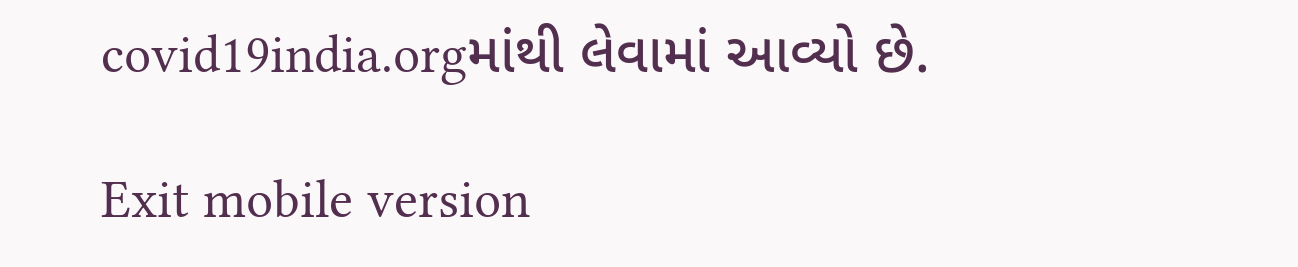covid19india.orgમાંથી લેવામાં આવ્યો છે.

Exit mobile version